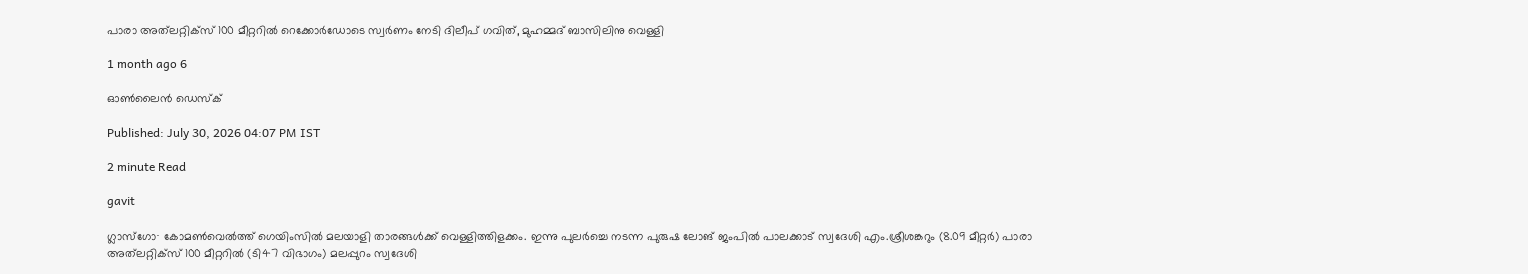പാരാ അത്‌ലറ്റിക്സ് 100 മീറ്ററിൽ റെക്കോർഡോടെ സ്വർണം നേടി ദിലീപ് ഗവിത്, മുഹമ്മദ് ബാസിലിനു വെള്ളി

1 month ago 6

ഓൺലൈൻ ഡെസ്ക്

Published: July 30, 2026 04:07 PM IST

2 minute Read

gavit

ഗ്ലാസ്ഗോ∙ കോമൺവെൽത്ത് ഗെയിംസിൽ മലയാളി താരങ്ങൾക്ക് വെള്ളിത്തിളക്കം. ഇന്നു പുലർച്ചെ നടന്ന പുരുഷ ലോങ് ജംപിൽ പാലക്കാട് സ്വദേശി എം.ശ്രീശങ്കറും (8.09 മീറ്റർ) പാരാ അത്‌ലറ്റിക്സ് 100 മീറ്ററിൽ (ടി47 വിഭാഗം) മലപ്പുറം സ്വദേശി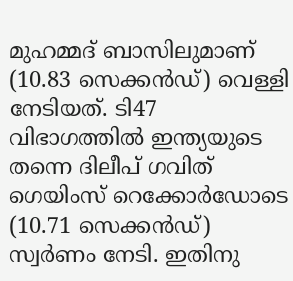മുഹമ്മദ് ബാസിലുമാണ് (10.83 സെക്കൻഡ്) വെള്ളി നേടിയത്. ടി47 വിഭാഗത്തിൽ ഇന്ത്യയുടെ തന്നെ ദിലീപ് ഗവിത് ഗെയിംസ് റെക്കോർഡോടെ (10.71 സെക്കൻഡ്) സ്വർണം നേടി. ഇതിനു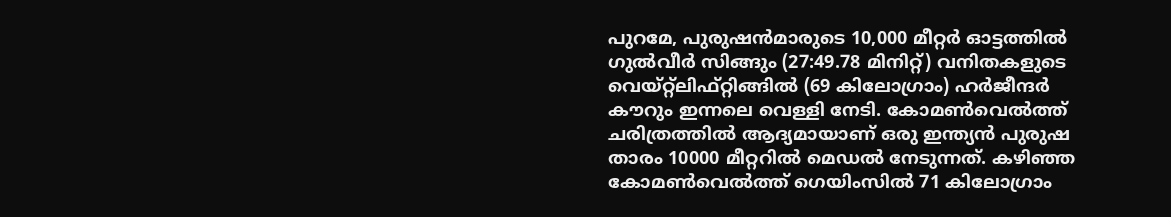പുറമേ, പുരുഷൻമാരുടെ 10,000 മീറ്റർ ഓട്ടത്തിൽ ഗുൽവീർ സിങ്ങും (27:49.78 മിനിറ്റ്) വനിതകളുടെ വെയ്റ്റ്ലിഫ്റ്റിങ്ങിൽ (69 കിലോഗ്രാം) ഹർജീന്ദർ കൗറും ഇന്നലെ വെള്ളി നേടി. കോമൺവെൽത്ത് ചരിത്രത്തിൽ ആദ്യമായാണ് ഒരു ഇന്ത്യൻ പുരുഷ താരം 10000 മീറ്ററിൽ മെഡൽ നേടുന്നത്. കഴിഞ്ഞ കോമൺവെൽത്ത് ഗെയിംസിൽ 71 കിലോഗ്രാം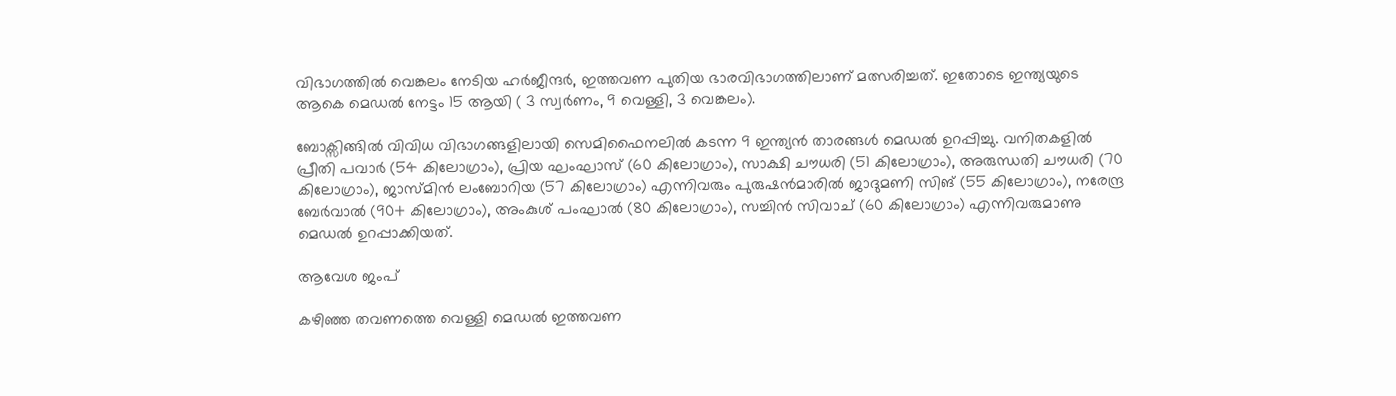വിഭാഗത്തിൽ വെങ്കലം നേടിയ ഹർജീന്ദർ, ഇത്തവണ പുതിയ ഭാരവിഭാഗത്തിലാണ് മത്സരിച്ചത്. ഇതോടെ ഇന്ത്യയുടെ ആകെ മെഡൽ നേട്ടം 15 ആയി ( 3 സ്വർണം, 9 വെള്ളി, 3 വെങ്കലം).

ബോക്സിങ്ങിൽ വിവിധ വിഭാഗങ്ങളിലായി സെമിഫൈനലിൽ കടന്ന 9 ഇന്ത്യൻ താരങ്ങൾ മെഡൽ ഉറപ്പിച്ചു. വനിതകളിൽ പ്രീതി പവാർ (54 കിലോഗ്രാം), പ്രിയ ഘംഘാസ് (60 കിലോഗ്രാം), സാക്ഷി ചൗധരി (51 കിലോഗ്രാം), അരുന്ധതി ചൗധരി (70 കിലോഗ്രാം), ജാസ്മിൻ ലംബോറിയ (57 കിലോഗ്രാം) എന്നിവരും പുരുഷൻമാരിൽ ജാദുമണി സിങ് (55 കിലോഗ്രാം), നരേന്ദ്ര ബേർവാൽ (90+ കിലോഗ്രാം), അംകുശ് പംഘാൽ (80 കിലോഗ്രാം), സച്ചിൻ സിവാച് (60 കിലോഗ്രാം) എന്നിവരുമാണു മെഡൽ ഉറപ്പാക്കിയത്.

ആവേശ ജംപ്

കഴിഞ്ഞ തവണത്തെ വെള്ളി മെഡൽ ഇത്തവണ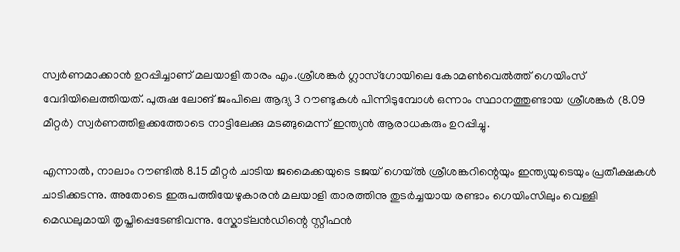സ്വർണമാക്കാൻ ഉറപ്പിച്ചാണ് മലയാളി താരം എം.ശ്രീശങ്കർ ഗ്ലാസ്ഗോയിലെ കോമൺവെൽത്ത് ഗെയിംസ് വേദിയിലെത്തിയത്. പുരുഷ ലോങ് ജംപിലെ ആദ്യ 3 റൗണ്ടുകൾ പിന്നിടുമ്പോൾ ഒന്നാം സ്ഥാനത്തുണ്ടായ ശ്രീശങ്കർ (8.09 മീറ്റർ) സ്വർണത്തിളക്കത്തോടെ നാട്ടിലേക്കു മടങ്ങുമെന്ന് ഇന്ത്യൻ ആരാധകരും ഉറപ്പിച്ചു.

എന്നാൽ, നാലാം റൗണ്ടിൽ 8.15 മീറ്റർ ചാടിയ ജമൈക്കയുടെ ടജയ് ഗെയ്ൽ ശ്രീശങ്കറിന്റെയും ഇന്ത്യയുടെയും പ്രതീക്ഷകൾ ചാടിക്കടന്നു. അതോടെ ഇരുപത്തിയേഴുകാരൻ മലയാളി താരത്തിനു തുടർച്ചയായ രണ്ടാം ഗെയിംസിലും വെള്ളി മെഡലുമായി തൃപ്തിപ്പെടേണ്ടിവന്നു. സ്കോട്‌ലൻഡിന്റെ സ്റ്റീഫൻ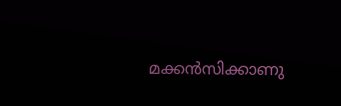മക്കൻസിക്കാണു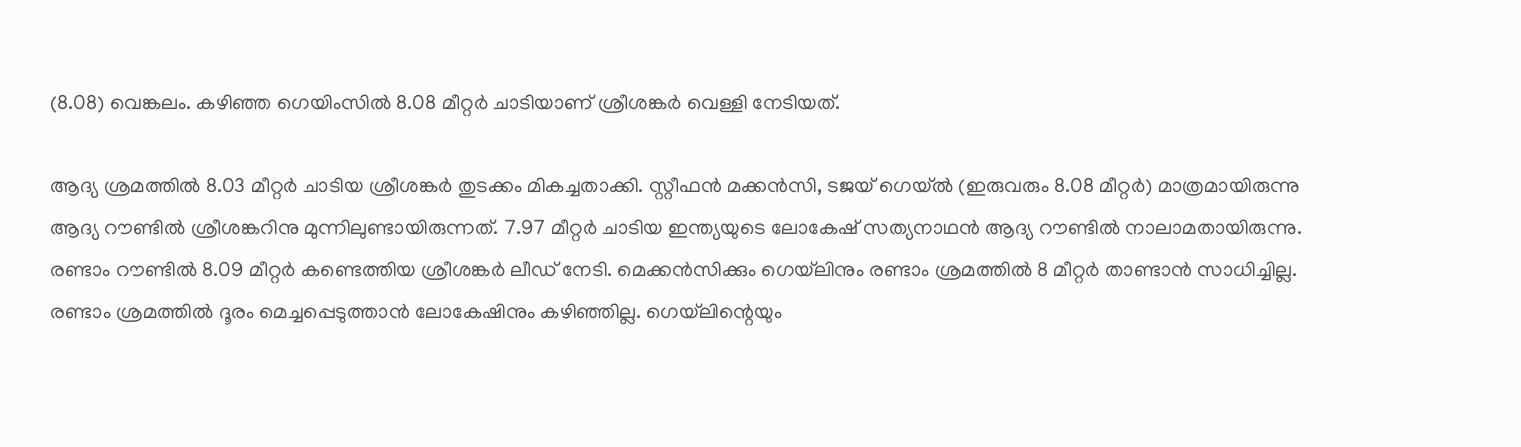(8.08) വെങ്കലം. കഴിഞ്ഞ ഗെയിംസിൽ 8.08 മീറ്റർ ചാടിയാണ് ശ്രീശങ്കർ വെള്ളി നേടിയത്.

ആദ്യ ശ്രമത്തിൽ 8.03 മീറ്റർ ചാടിയ ശ്രീശങ്കർ തുടക്കം മികച്ചതാക്കി. സ്റ്റീഫൻ മക്കൻസി, ടജയ് ഗെയ്ൽ (ഇരുവരും 8.08 മീറ്റർ) മാത്രമായിരുന്നു ആദ്യ റൗണ്ടിൽ ശ്രീശങ്കറിനു മുന്നിലുണ്ടായിരുന്നത്. 7.97 മീറ്റർ ചാടിയ ഇന്ത്യയുടെ ലോകേഷ് സത്യനാഥൻ ആദ്യ റൗണ്ടിൽ നാലാമതായിരുന്നു. രണ്ടാം റൗണ്ടിൽ 8.09 മീറ്റർ കണ്ടെത്തിയ ശ്രീശങ്കർ ലീഡ് നേടി. മെക്കൻസിക്കും ഗെയ്‌ലിനും രണ്ടാം ശ്രമത്തിൽ 8 മീറ്റർ താണ്ടാൻ സാധിച്ചില്ല. രണ്ടാം ശ്രമത്തിൽ ദൂരം മെച്ചപ്പെടുത്താൻ ലോകേഷിനും കഴിഞ്ഞില്ല. ഗെയ്‌ലിന്റെയും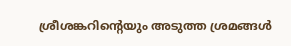ശ്രീശങ്കറിന്റെയും അടുത്ത ശ്രമങ്ങൾ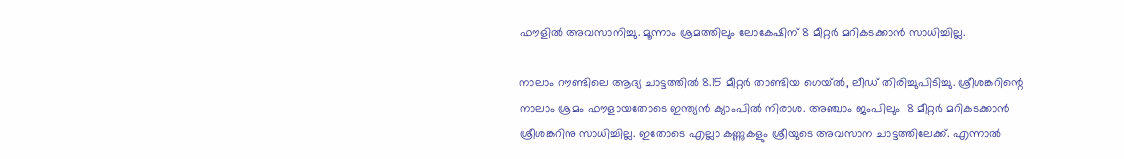ഫൗളിൽ അവസാനിച്ചു. മൂന്നാം ശ്രമത്തിലും ലോകേഷിന് 8 മീറ്റർ മറികടക്കാൻ സാധിച്ചില്ല.

നാലാം റൗണ്ടിലെ ആദ്യ ചാട്ടത്തിൽ 8.15 മീറ്റർ താണ്ടിയ ഗെയ്ൽ, ലീഡ് തിരിച്ചുപിടിച്ചു. ശ്രീശങ്കറിന്റെ നാലാം ശ്രമം ഫൗളായതോടെ ഇന്ത്യൻ ക്യാംപിൽ നിരാശ. അഞ്ചാം ജംപിലും  8 മീറ്റർ മറികടക്കാ‍ൻ ശ്രീശങ്കറിനു സാധിച്ചില്ല. ഇതോടെ എല്ലാ കണ്ണുകളും ശ്രീയുടെ അവസാന ചാട്ടത്തിലേക്ക്. എന്നാൽ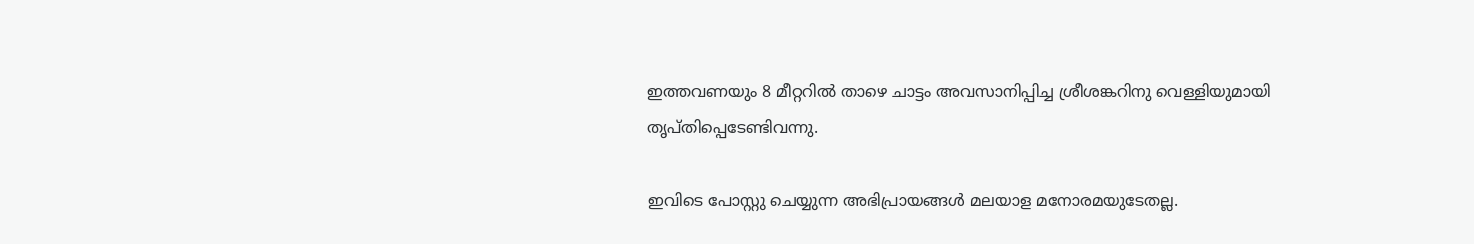ഇത്തവണയും 8 മീറ്ററിൽ താഴെ ചാട്ടം അവസാനിപ്പിച്ച ശ്രീശങ്കറിനു വെള്ളിയുമായി തൃപ്തിപ്പെടേണ്ടിവന്നു.

ഇവിടെ പോസ്റ്റു ചെയ്യുന്ന അഭിപ്രായങ്ങൾ മലയാള മനോരമയുടേതല്ല.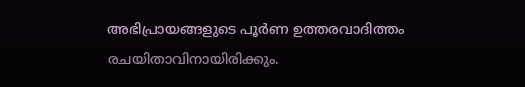അഭിപ്രായങ്ങളുടെ പൂർണ ഉത്തരവാദിത്തം രചയിതാവിനായിരിക്കും.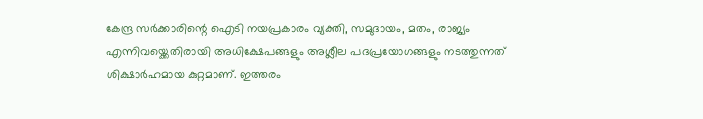കേന്ദ്ര സർക്കാരിന്റെ ഐടി നയപ്രകാരം വ്യക്തി, സമുദായം, മതം, രാജ്യം എന്നിവയ്ക്കെതിരായി അധിക്ഷേപങ്ങളും അശ്ലീല പദപ്രയോഗങ്ങളും നടത്തുന്നത് ശിക്ഷാർഹമായ കുറ്റമാണ്. ഇത്തരം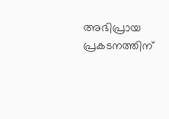അഭിപ്രായ പ്രകടനത്തിന്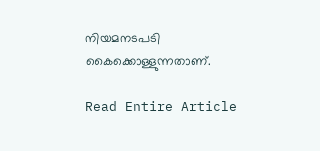നിയമനടപടി കൈക്കൊള്ളുന്നതാണ്.

Read Entire Article